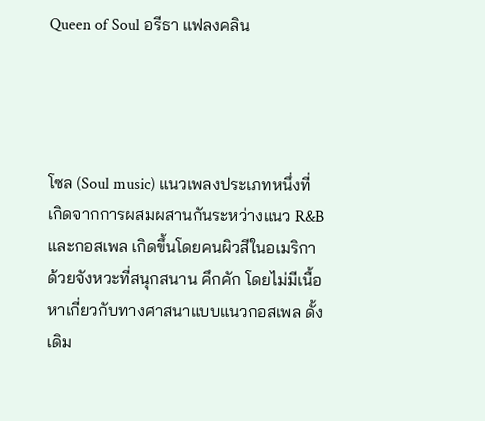Queen of Soul อรีธา แฟลงคลิน




โซล (Soul music) แนวเพลงประเภทหนึ่งที่เกิดจากการผสมผสานกันระหว่างแนว R&B และกอสเพล เกิดขึ้นโดยคนผิวสีในอเมริกา ด้วยจังหวะที่สนุกสนาน คึกคัก โดยไม่มีเนื้อหาเกี่ยวกับทางศาสนาแบบแนวกอสเพล ดั้งเดิม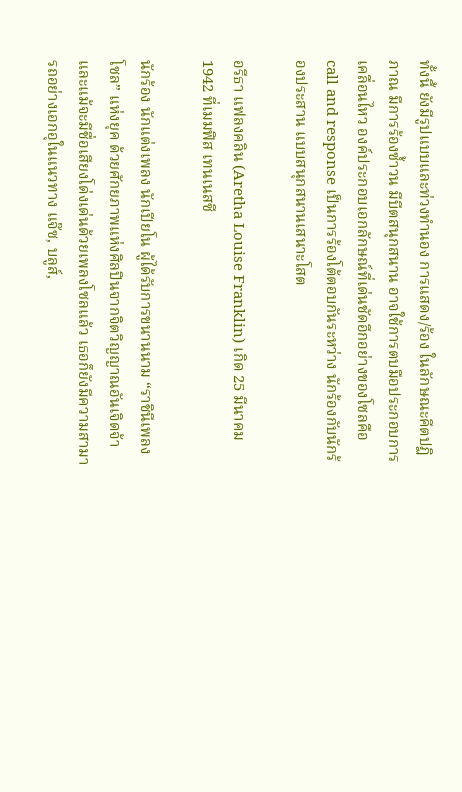ทั้งนี้ ยังมีรูปแบบและท่วงทำนอง การแสดง/ร้อง ในลักษณะคีตปฏิภาณ มีการร้องซ้ำวน มีบีตสนุกสนาน อาจใช้การตบมือประกอบการเคลื่อนไหว องค์ประกอบเอกลักษณ์ที่เด่นชัดอีกอย่างของโซลคือ call and response เป็นการร้องโต้ตอบกันระหว่าง นักร้องกับนักร้องประสาน แบบสนุกสนานเสนาะโสต

อรีธา แฟลงคลิน (Aretha Louise Franklin) เกิด 25 มีนาคม 1942 ที่เมมฟิส เทนเนสซี

นักร้อง นักแต่งเพลง นักเปียโน ผู้ได้รับการขนานนาม “ราชินีเพลงโซล” แห่งยุค ด้วยศักยภาพแห่งศิลปินจากจิตวิญญาณอันเจิดจ้า และแม้จะมีชื่อเสียงโด่งเด่นด้วยเพลงโซลแล้ว เธอก็ยังมีความสามารถอย่างเอกอุในแนวทาง แจ๊ซ, บลูส์,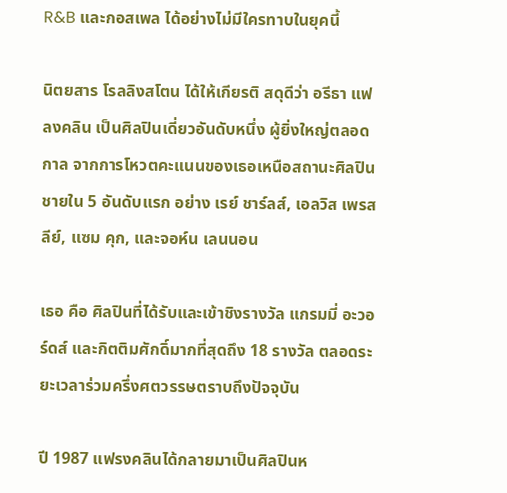R&B และกอสเพล ได้อย่างไม่มีใครทาบในยุคนี้

นิตยสาร โรลลิงสโตน ได้ให้เกียรติ สดุดีว่า อรีธา แฟลงคลิน เป็นศิลปินเดี่ยวอันดับหนึ่ง ผู้ยิ่งใหญ่ตลอดกาล จากการโหวตคะแนนของเธอเหนือสถานะศิลปินชายใน 5 อันดับแรก อย่าง เรย์ ชาร์ลส์, เอลวิส เพรสลีย์, แซม คุก, และจอห์น เลนนอน

เธอ คือ ศิลปินที่ได้รับและเข้าชิงรางวัล แกรมมี่ อะวอร์ดส์ และกิตติมศักดิ์มากที่สุดถึง 18 รางวัล ตลอดระยะเวลาร่วมครึ่งศตวรรษตราบถึงปัจจุบัน

ปี 1987 แฟรงคลินได้กลายมาเป็นศิลปินห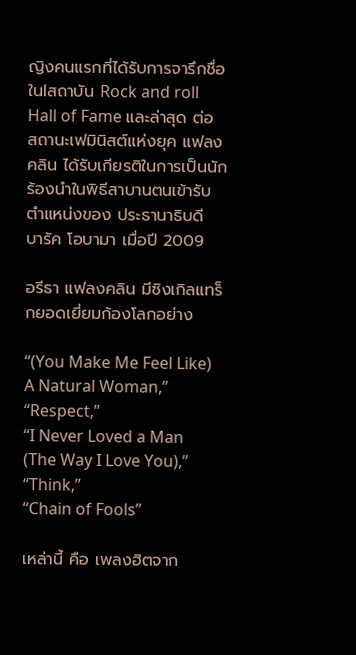ญิงคนแรกที่ได้รับการจารึกชื่อในlสถาบัน Rock and roll Hall of Fame และล่าสุด ต่อสถานะเฟมินิสต์แห่งยุค แฟลงคลิน ได้รับเกียรติในการเป็นนักร้องนำในพิธีสาบานตนเข้ารับตำแหน่งของ ประธานาธิบดี บารัค โอบามา เมื่อปี 2009

อรีธา แฟลงคลิน มีซิงเกิลแทร็กยอดเยี่ยมก้องโลกอย่าง

“(You Make Me Feel Like) A Natural Woman,”
“Respect,”
“I Never Loved a Man (The Way I Love You),” “Think,”
“Chain of Fools”

เหล่านี้ คือ เพลงฮิตจาก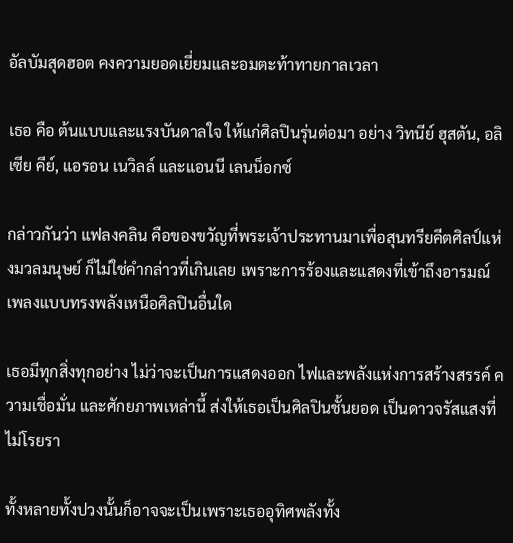อัลบัมสุดฮอต คงความยอดเยี่ยมและอมตะท้าทายกาลเวลา

เธอ คือ ต้นแบบและแรงบันดาลใจ ให้แก่ศิลปินรุ่นต่อมา อย่าง วิทนีย์ ฮุสตัน, อลิเซีย คีย์, แอรอน เนวิลล์ และแอนนี เลนน็อกซ์

กล่าวกันว่า แฟลงคลิน คือของขวัญที่พระเจ้าประทานมาเพื่อสุนทรียคีตศิลป์แห่งมวลมนุษย์ ก็ไม่ใช่คำกล่าวที่เกินเลย เพราะการร้องและแสดงที่เข้าถึงอารมณ์เพลงแบบทรงพลังเหนือศิลปินอื่นใด

เธอมีทุกสิ่งทุกอย่าง ไม่ว่าจะเป็นการแสดงออก ไฟและพลังแห่งการสร้างสรรค์ ความเชื่อมั่น และศักยภาพเหล่านี้ ส่งให้เธอเป็นศิลปินชั้นยอด เป็นดาวจรัสแสงที่ไม่โรยรา

ทั้งหลายทั้งปวงนั้นก็อาจจะเป็นเพราะเธออุทิศพลังทั้ง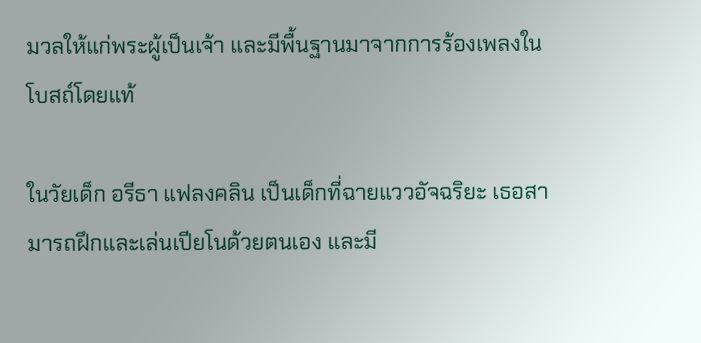มวลให้แก่พระผู้เป็นเจ้า และมีพื้นฐานมาจากการร้องเพลงในโบสถ์โดยแท้

ในวัยเด็ก อรีธา แฟลงคลิน เป็นเด็กที่ฉายแววอัจฉริยะ เธอสามารถฝึกและเล่นเปียโนด้วยตนเอง และมี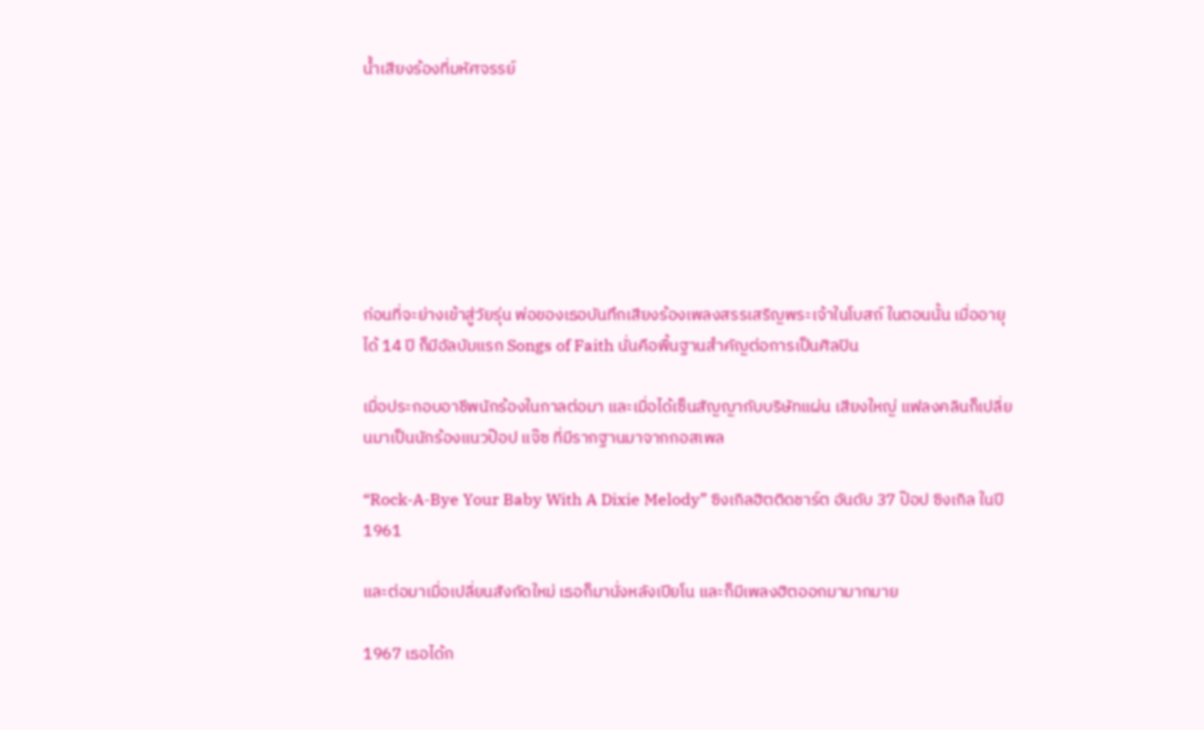น้ำเสียงร้องที่มหัศจรรย์







ก่อนที่จะย่างเข้าสู่วัยรุ่น พ่อของเธอบันทึกเสียงร้องเพลงสรรเสริญพระเจ้าในโบสถ์ ในตอนนั้น เมื่ออายุได้ 14 ปี ก็มีอัลบัมแรก Songs of Faith นั่นคือพื้นฐานสำคัญต่อการเป็นศิลปิน

เมื่อประกอบอาชีพนักร้องในกาลต่อมา และเมื่อได้เซ็นสัญญากับบริษัทแผ่น เสียงใหญ่ แฟลงคลินก็เปลี่ยนมาเป็นนักร้องแนวป๊อป แจ๊ซ ที่มีรากฐานมาจากกอสเพล

“Rock-A-Bye Your Baby With A Dixie Melody” ซิงเกิลฮิตติดชาร์ต อันดับ 37 ป๊อป ซิงเกิล ในปี 1961

และต่อมาเมื่อเปลี่ยนสังกัดใหม่ เธอก็มานั่งหลังเปียโน และก็มีเพลงฮิตออกมามากมาย

1967 เธอได้ก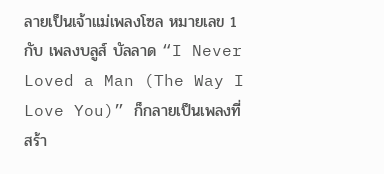ลายเป็นเจ้าแม่เพลงโซล หมายเลข 1 กับ เพลงบลูส์ บัลลาด “I Never Loved a Man (The Way I Love You)” ก็กลายเป็นเพลงที่สร้า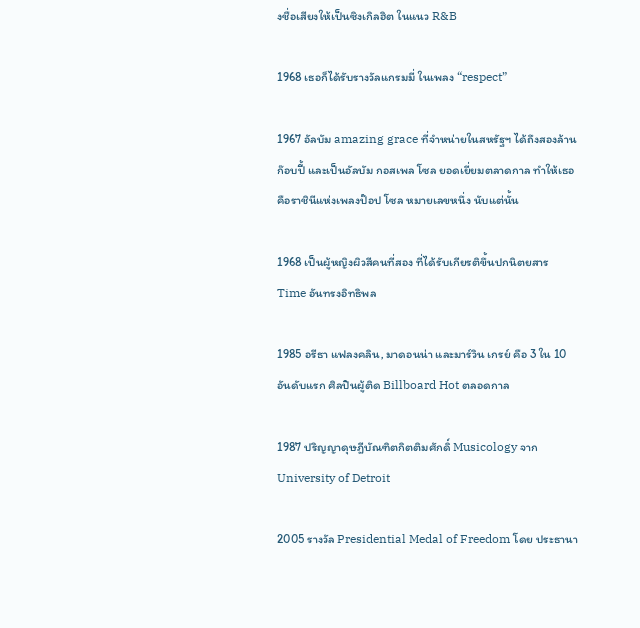งชื่อเสียงให้เป็นซิงเกิลฮิต ในแนว R&B

1968 เธอก็ได้รับรางวัลแกรมมี่ ในเพลง “respect”

1967 อัลบัม amazing grace ที่จำหน่ายในสหรัฐฯ ได้ถึงสองล้านก๊อบปี้ และเป็นอัลบัม กอสเพล โซล ยอดเยี่ยมตลาดกาล ทำให้เธอคือราชินีแห่งเพลงป๊อป โซล หมายเลขหนึ่ง นับแต่นั้น

1968 เป็นผู้หญิงผิวสีคนที่สอง ที่ได้รับเกียรติขึ้นปกนิตยสาร Time อันทรงอิทธิพล

1985 อรีธา แฟลงคลิน, มาดอนน่า และมาร์วิน เกรย์ คือ 3 ใน 10 อันดับแรก ศิลปินผู้ติด Billboard Hot ตลอดกาล

1987 ปริญญาดุษฎีบัณฑิตกิตติมศักดิ์ Musicology จาก
University of Detroit

2005 รางวัล Presidential Medal of Freedom โดย ประธานา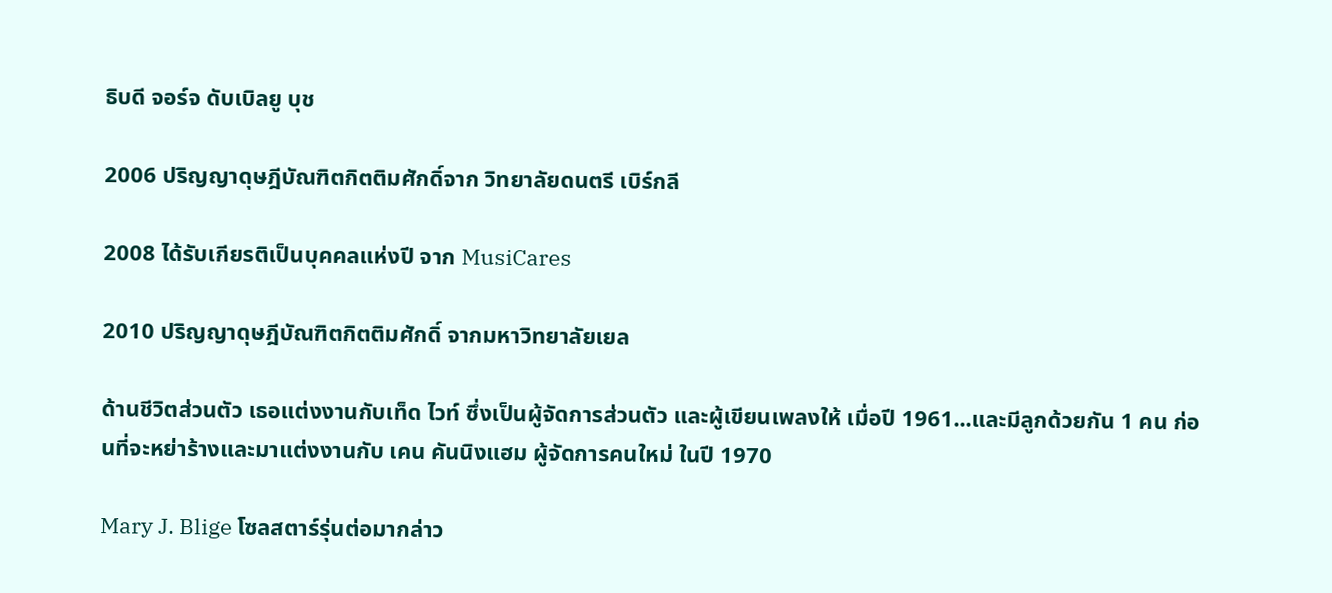ธิบดี จอร์จ ดับเบิลยู บุช

2006 ปริญญาดุษฎีบัณฑิตกิตติมศักดิ์จาก วิทยาลัยดนตรี เบิร์กลี

2008 ได้รับเกียรติเป็นบุคคลแห่งปี จาก MusiCares

2010 ปริญญาดุษฎีบัณฑิตกิตติมศักดิ์ จากมหาวิทยาลัยเยล

ด้านชีวิตส่วนตัว เธอแต่งงานกับเท็ด ไวท์ ซึ่งเป็นผู้จัดการส่วนตัว และผู้เขียนเพลงให้ เมื่อปี 1961...และมีลูกด้วยกัน 1 คน ก่อนที่จะหย่าร้างและมาแต่งงานกับ เคน คันนิงแฮม ผู้จัดการคนใหม่ ในปี 1970

Mary J. Blige โซลสตาร์รุ่นต่อมากล่าว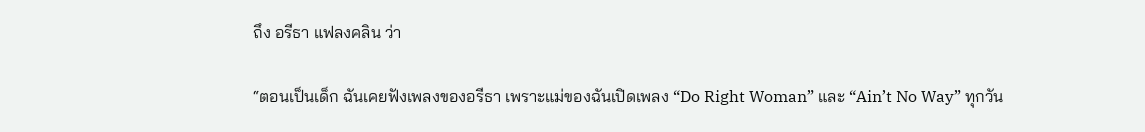ถึง อรีธา แฟลงคลิน ว่า

“ตอนเป็นเด็ก ฉันเคยฟังเพลงของอรีธา เพราะแม่ของฉันเปิดเพลง “Do Right Woman” และ “Ain’t No Way” ทุกวัน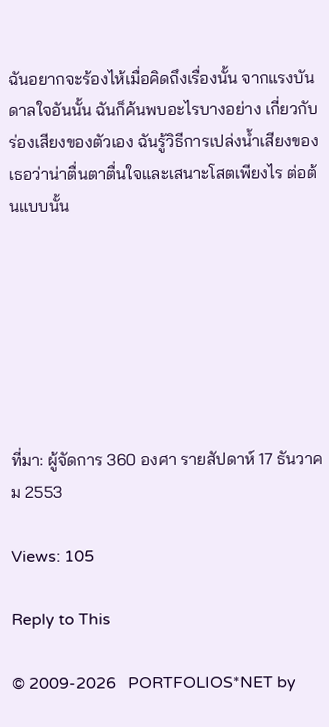ฉันอยากจะร้องไห้เมื่อคิดถึงเรื่องนั้น จากแรงบันดาลใจอันนั้น ฉันก็ค้นพบอะไรบางอย่าง เกี่ยวกับร่องเสียงของตัวเอง ฉันรู้วิธีการเปล่งน้ำเสียงของเธอว่าน่าตื่นตาตื่นใจและเสนาะโสตเพียงไร ต่อต้นแบบนั้น







ที่มา: ผู้จัดการ 360 องศา รายสัปดาห์ 17 ธันวาคม 2553

Views: 105

Reply to This

© 2009-2026   PORTFOLIOS*NET by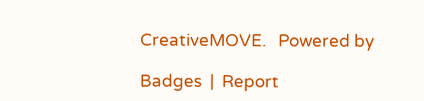CreativeMOVE.   Powered by

Badges  |  Report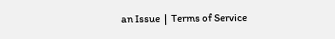an Issue  |  Terms of Service